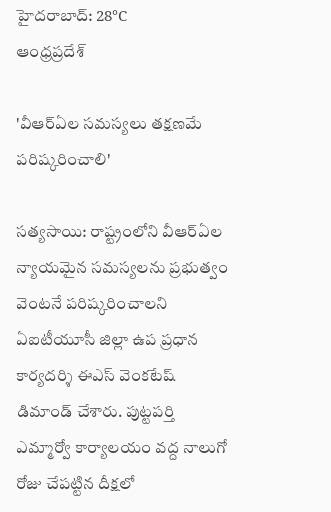హైదరాబాద్: 28°C
ఆంధ్రప్రదేశ్

'వీఆర్ఏల సమస్యలు తక్షణమే పరిష్కరించాలి'

సత్యసాయి: రాష్ట్రంలోని వీఆర్ఏల న్యాయమైన సమస్యలను ప్రభుత్వం వెంటనే పరిష్కరించాలని ఏఐటీయూసీ జిల్లా ఉప ప్రధాన కార్యదర్శి ఈఎస్ వెంకటేష్ డిమాండ్ చేశారు. పుట్టపర్తి ఎమ్మార్వో కార్యాలయం వద్ద నాలుగో రోజు చేపట్టిన దీక్షలో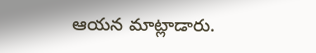ఆయన మాట్లాడారు.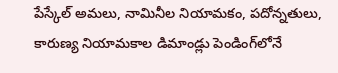పేస్కేల్ అమలు, నామినీల నియామకం, పదోన్నతులు, కారుణ్య నియామకాల డిమాండ్లు పెండింగ్‌లోనే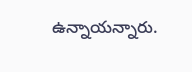ఉన్నాయన్నారు.